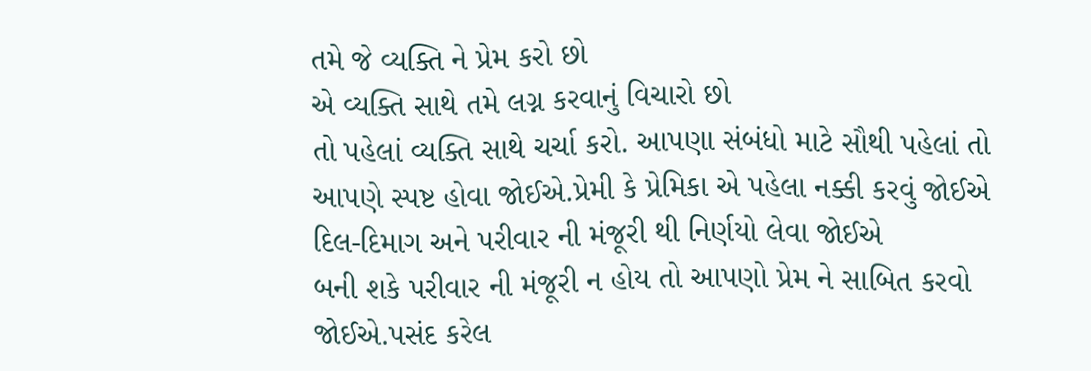તમે જે વ્યક્તિ ને પ્રેમ કરો છો
એ વ્યક્તિ સાથે તમે લગ્ન કરવાનું વિચારો છો
તો પહેલાં વ્યક્તિ સાથે ચર્ચા કરો. આપણા સંબંધો માટે સૌથી પહેલાં તો આપણે સ્પષ્ટ હોવા જોઈએ.પ્રેમી કે પ્રેમિકા એ પહેલા નક્કી કરવું જોઈએ દિલ-દિમાગ અને પરીવાર ની મંજૂરી થી નિર્ણયો લેવા જોઈએ
બની શકે પરીવાર ની મંજૂરી ન હોય તો આપણો પ્રેમ ને સાબિત કરવો જોઈએ.પસંદ કરેલ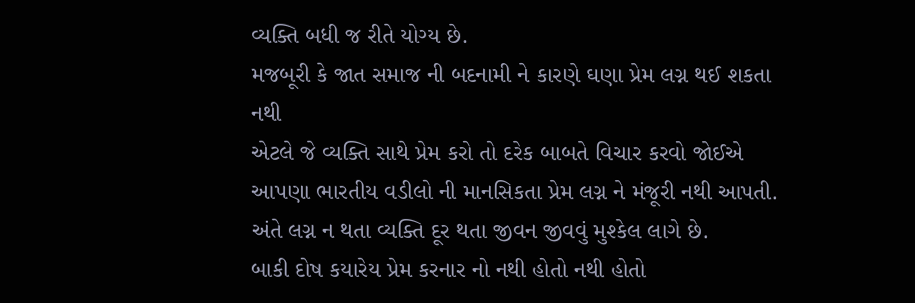વ્યક્તિ બધી જ રીતે યોગ્ય છે.
મજબૂરી કે જાત સમાજ ની બદનામી ને કારણે ઘણા પ્રેમ લગ્ન થઈ શકતા નથી
એટલે જે વ્યક્તિ સાથે પ્રેમ કરો તો દરેક બાબતે વિચાર કરવો જોઈએ આપણા ભારતીય વડીલો ની માનસિકતા પ્રેમ લગ્ન ને મંજૂરી નથી આપતી.
અંતે લગ્ન ન થતા વ્યક્તિ દૂર થતા જીવન જીવવું મુશ્કેલ લાગે છે.
બાકી દોષ કયારેય પ્રેમ કરનાર નો નથી હોતો નથી હોતો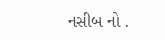નસીબ નો .